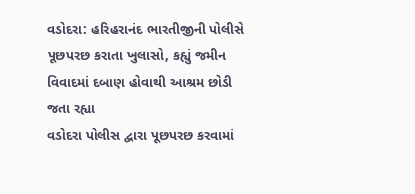વડોદરા: હરિહરાનંદ ભારતીજીની પોલીસે પૂછપરછ કરાતા ખુલાસો, કહ્યું જમીન વિવાદમાં દબાણ હોવાથી આશ્રમ છોડી જતા રહ્યા
વડોદરા પોલીસ દ્વારા પૂછપરછ કરવામાં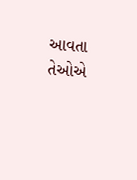આવતા તેઓએ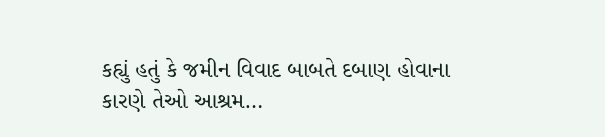કહ્યું હતું કે જમીન વિવાદ બાબતે દબાણ હોવાના કારણે તેઓ આશ્રમ…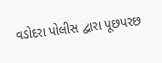વડોદરા પોલીસ દ્વારા પૂછપરછ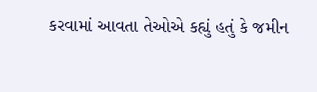કરવામાં આવતા તેઓએ કહ્યું હતું કે જમીન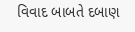વિવાદ બાબતે દબાણ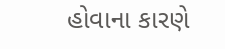હોવાના કારણે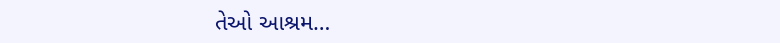તેઓ આશ્રમ…